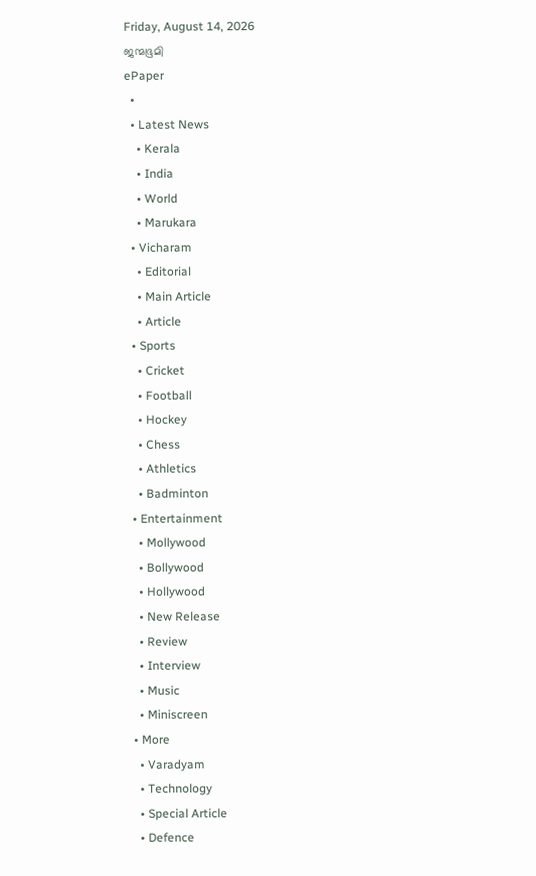Friday, August 14, 2026
ജന്മഭൂമി
ePaper
  •
  • Latest News
    • Kerala
    • India
    • World
    • Marukara
  • Vicharam
    • Editorial
    • Main Article
    • Article
  • Sports
    • Cricket
    • Football
    • Hockey
    • Chess
    • Athletics
    • Badminton
  • Entertainment
    • Mollywood
    • Bollywood
    • Hollywood
    • New Release
    • Review
    • Interview
    • Music
    • Miniscreen
  • More
    • Varadyam
    • Technology
    • Special Article
    • Defence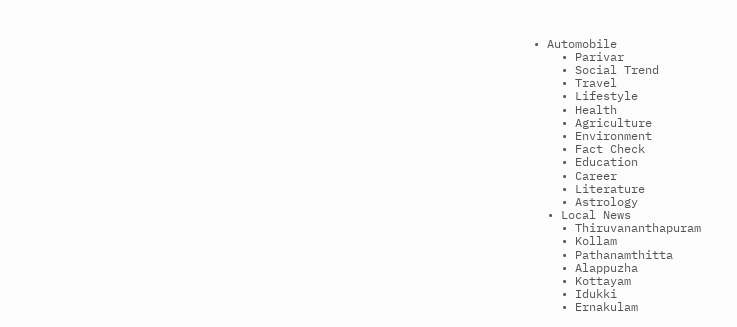• Automobile
    • Parivar
    • Social Trend
    • Travel
    • Lifestyle
    • Health
    • Agriculture
    • Environment
    • Fact Check
    • Education
    • Career
    • Literature
    • Astrology
  • Local News
    • Thiruvananthapuram
    • Kollam
    • Pathanamthitta
    • Alappuzha
    • Kottayam
    • Idukki
    • Ernakulam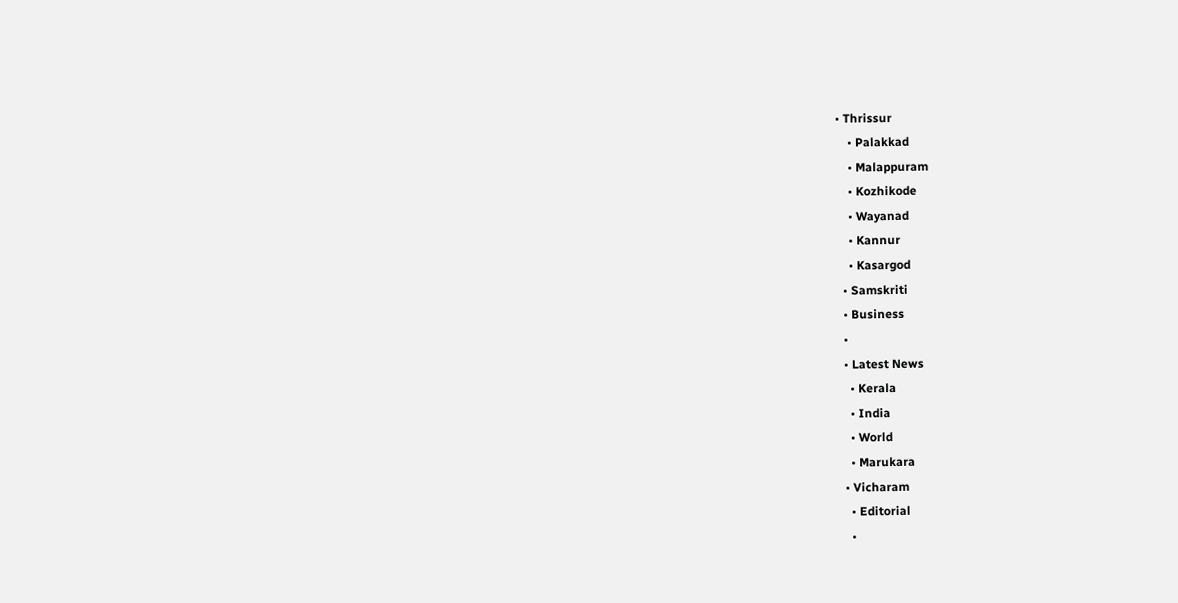• Thrissur
    • Palakkad
    • Malappuram
    • Kozhikode
    • Wayanad
    • Kannur
    • Kasargod
  • Samskriti
  • Business
  •
  • Latest News
    • Kerala
    • India
    • World
    • Marukara
  • Vicharam
    • Editorial
    •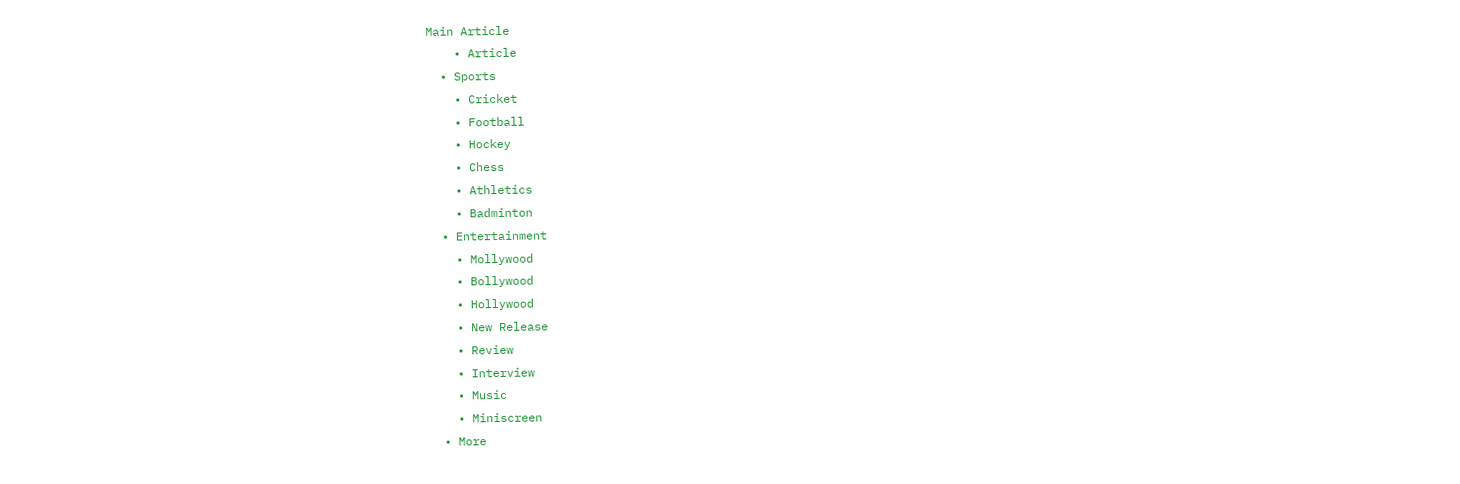Main Article
    • Article
  • Sports
    • Cricket
    • Football
    • Hockey
    • Chess
    • Athletics
    • Badminton
  • Entertainment
    • Mollywood
    • Bollywood
    • Hollywood
    • New Release
    • Review
    • Interview
    • Music
    • Miniscreen
  • More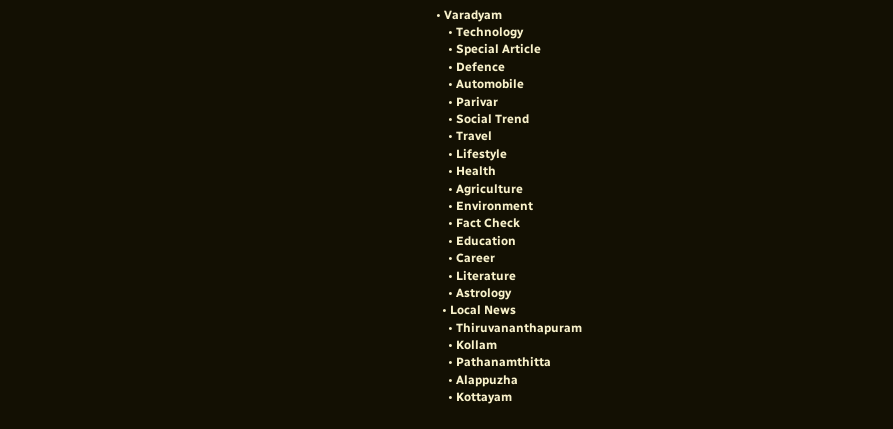• Varadyam
    • Technology
    • Special Article
    • Defence
    • Automobile
    • Parivar
    • Social Trend
    • Travel
    • Lifestyle
    • Health
    • Agriculture
    • Environment
    • Fact Check
    • Education
    • Career
    • Literature
    • Astrology
  • Local News
    • Thiruvananthapuram
    • Kollam
    • Pathanamthitta
    • Alappuzha
    • Kottayam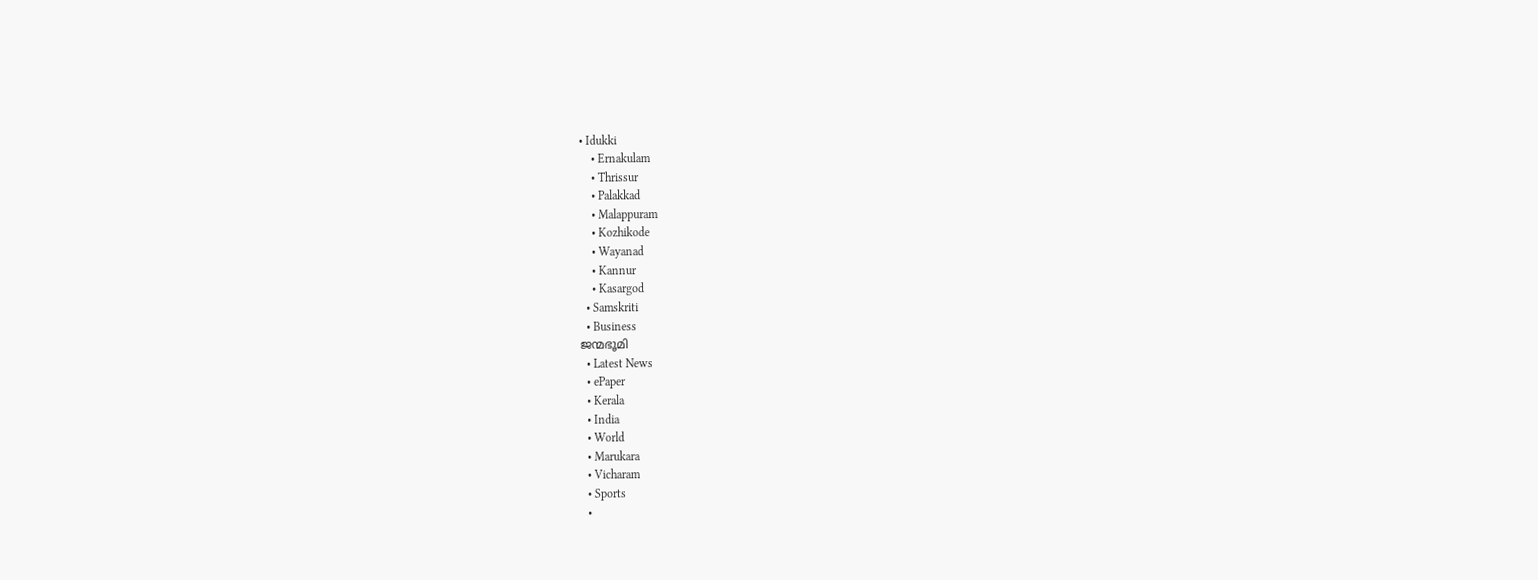• Idukki
    • Ernakulam
    • Thrissur
    • Palakkad
    • Malappuram
    • Kozhikode
    • Wayanad
    • Kannur
    • Kasargod
  • Samskriti
  • Business
ജന്മഭൂമി
  • Latest News
  • ePaper
  • Kerala
  • India
  • World
  • Marukara
  • Vicharam
  • Sports
  •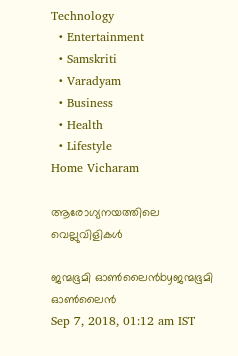Technology
  • Entertainment
  • Samskriti
  • Varadyam
  • Business
  • Health
  • Lifestyle
Home Vicharam

ആരോഗ്യനയത്തിലെ വെല്ലുവിളികള്‍

ജന്മഭൂമി ഓണ്‍ലൈന്‍byജന്മഭൂമി ഓണ്‍ലൈന്‍
Sep 7, 2018, 01:12 am IST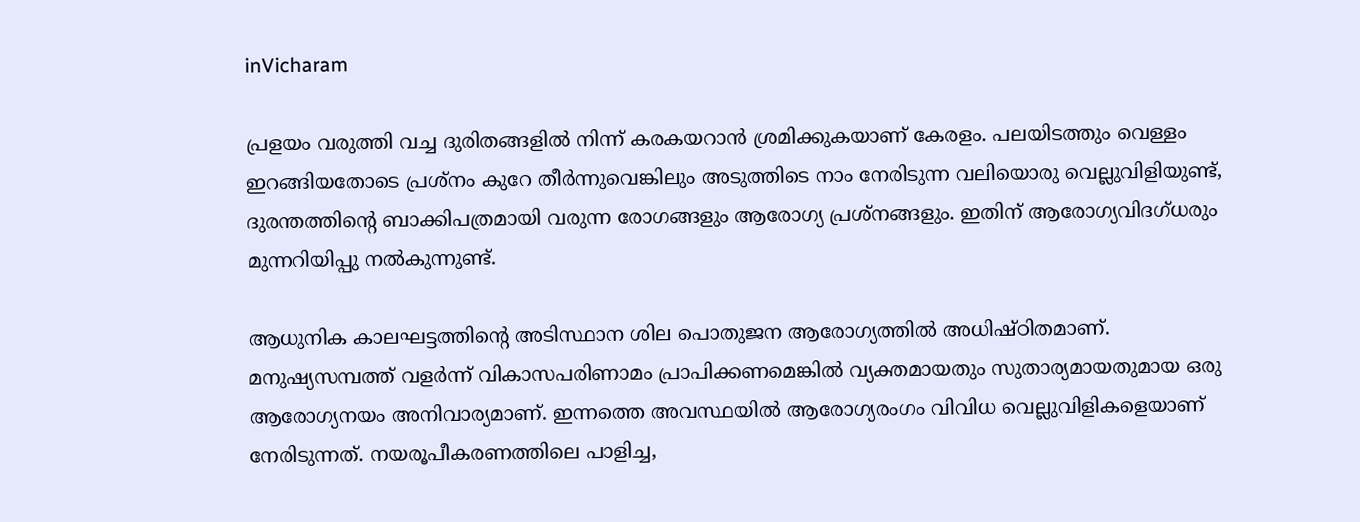inVicharam

പ്രളയം വരുത്തി വച്ച ദുരിതങ്ങളില്‍ നിന്ന് കരകയറാന്‍ ശ്രമിക്കുകയാണ് കേരളം. പലയിടത്തും വെള്ളം ഇറങ്ങിയതോടെ പ്രശ്നം കുറേ തീര്‍ന്നുവെങ്കിലും അടുത്തിടെ നാം നേരിടുന്ന വലിയൊരു വെല്ലുവിളിയുണ്ട്, ദുരന്തത്തിന്റെ ബാക്കിപത്രമായി വരുന്ന രോഗങ്ങളും ആരോഗ്യ പ്രശ്നങ്ങളും. ഇതിന് ആരോഗ്യവിദഗ്ധരും മുന്നറിയിപ്പു നല്‍കുന്നുണ്ട്.

ആധുനിക കാലഘട്ടത്തിന്റെ അടിസ്ഥാന ശില പൊതുജന ആരോഗ്യത്തില്‍ അധിഷ്ഠിതമാണ്. മനുഷ്യസമ്പത്ത് വളര്‍ന്ന് വികാസപരിണാമം പ്രാപിക്കണമെങ്കില്‍ വ്യക്തമായതും സുതാര്യമായതുമായ ഒരു ആരോഗ്യനയം അനിവാര്യമാണ്. ഇന്നത്തെ അവസ്ഥയില്‍ ആരോഗ്യരംഗം വിവിധ വെല്ലുവിളികളെയാണ് നേരിടുന്നത്. നയരൂപീകരണത്തിലെ പാളിച്ച,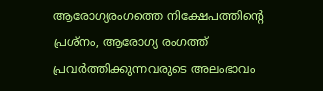ആരോഗ്യരംഗത്തെ നിക്ഷേപത്തിന്റെ പ്രശ്‌നം, ആരോഗ്യ രംഗത്ത് പ്രവര്‍ത്തിക്കുന്നവരുടെ അലംഭാവം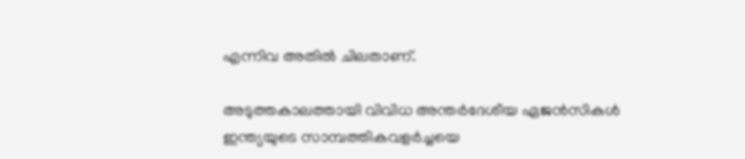എന്നിവ അതില്‍ ചിലതാണ്.

അടുത്തകാലത്തായി വിവിധ അന്തര്‍ദേശീയ ഏജന്‍സികള്‍ ഇന്ത്യയുടെ സാമ്പത്തികവളര്‍ച്ചയെ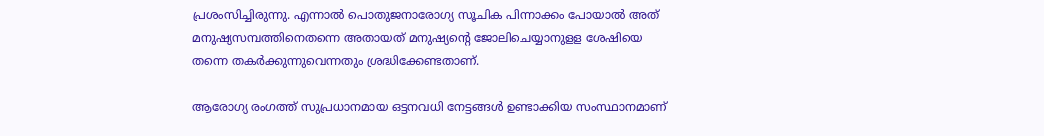പ്രശംസിച്ചിരുന്നു. എന്നാല്‍ പൊതുജനാരോഗ്യ സൂചിക പിന്നാക്കം പോയാല്‍ അത് മനുഷ്യസമ്പത്തിനെതന്നെ അതായത് മനുഷ്യന്റെ ജോലിചെയ്യാനുളള ശേഷിയെ തന്നെ തകര്‍ക്കുന്നുവെന്നതും ശ്രദ്ധിക്കേണ്ടതാണ്.

ആരോഗ്യ രംഗത്ത് സുപ്രധാനമായ ഒട്ടനവധി നേട്ടങ്ങള്‍ ഉണ്ടാക്കിയ സംസ്ഥാനമാണ്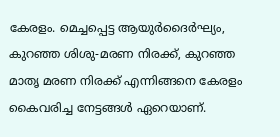കേരളം. മെച്ചപ്പെട്ട ആയുര്‍ദൈര്‍ഘ്യം, കുറഞ്ഞ ശിശു-മരണ നിരക്ക്, കുറഞ്ഞ മാതൃ മരണ നിരക്ക് എന്നിങ്ങനെ കേരളം കൈവരിച്ച നേട്ടങ്ങള്‍ ഏറെയാണ്.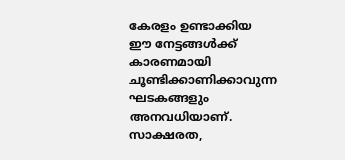കേരളം ഉണ്ടാക്കിയ ഈ നേട്ടങ്ങള്‍ക്ക് കാരണമായി ചൂണ്ടിക്കാണിക്കാവുന്ന ഘടകങ്ങളും അനവധിയാണ്. സാക്ഷരത,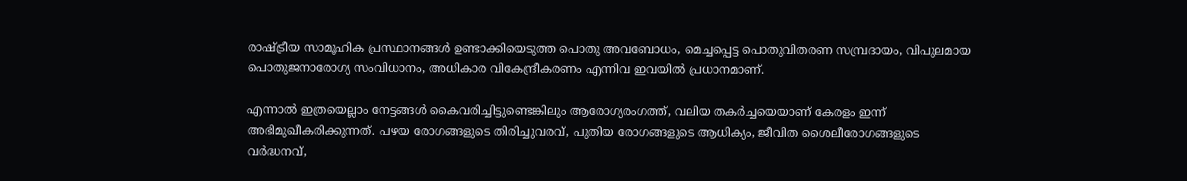രാഷ്‌ട്രീയ സാമൂഹിക പ്രസ്ഥാനങ്ങള്‍ ഉണ്ടാക്കിയെടുത്ത പൊതു അവബോധം, മെച്ചപ്പെട്ട പൊതുവിതരണ സമ്പ്രദായം, വിപുലമായ പൊതുജനാരോഗ്യ സംവിധാനം, അധികാര വികേന്ദ്രീകരണം എന്നിവ ഇവയില്‍ പ്രധാനമാണ്.

എന്നാല്‍ ഇത്രയെല്ലാം നേട്ടങ്ങള്‍ കൈവരിച്ചിട്ടുണ്ടെങ്കിലും ആരോഗ്യരംഗത്ത്, വലിയ തകര്‍ച്ചയെയാണ് കേരളം ഇന്ന് അഭിമുഖീകരിക്കുന്നത്. പഴയ രോഗങ്ങളുടെ തിരിച്ചുവരവ്, പുതിയ രോഗങ്ങളുടെ ആധിക്യം, ജീവിത ശൈലീരോഗങ്ങളുടെ വര്‍ദ്ധനവ്,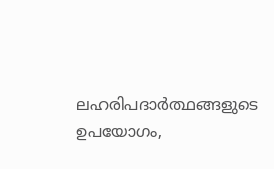ലഹരിപദാര്‍ത്ഥങ്ങളുടെ ഉപയോഗം,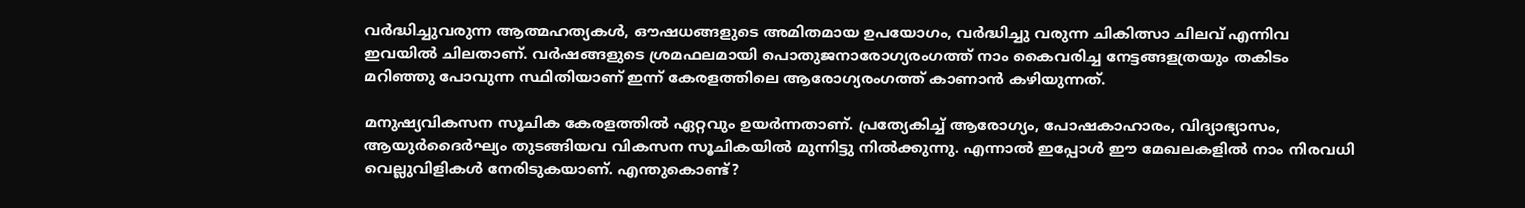വര്‍ദ്ധിച്ചുവരുന്ന ആത്മഹത്യകള്‍, ഔഷധങ്ങളുടെ അമിതമായ ഉപയോഗം, വര്‍ദ്ധിച്ചു വരുന്ന ചികിത്സാ ചിലവ് എന്നിവ ഇവയില്‍ ചിലതാണ്. വര്‍ഷങ്ങളുടെ ശ്രമഫലമായി പൊതുജനാരോഗ്യരംഗത്ത് നാം കൈവരിച്ച നേട്ടങ്ങളത്രയും തകിടം മറിഞ്ഞു പോവുന്ന സ്ഥിതിയാണ് ഇന്ന് കേരളത്തിലെ ആരോഗ്യരംഗത്ത് കാണാന്‍ കഴിയുന്നത്.

മനുഷ്യവികസന സൂചിക കേരളത്തില്‍ ഏറ്റവും ഉയര്‍ന്നതാണ്. പ്രത്യേകിച്ച് ആരോഗ്യം, പോഷകാഹാരം, വിദ്യാഭ്യാസം, ആയുര്‍ദൈര്‍ഘ്യം തുടങ്ങിയവ വികസന സൂചികയില്‍ മുന്നിട്ടു നില്‍ക്കുന്നു. എന്നാല്‍ ഇപ്പോള്‍ ഈ മേഖലകളില്‍ നാം നിരവധി വെല്ലുവിളികള്‍ നേരിടുകയാണ്. എന്തുകൊണ്ട്?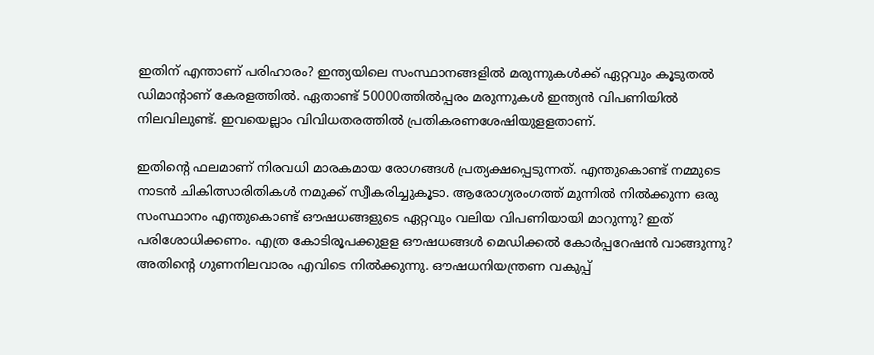ഇതിന് എന്താണ് പരിഹാരം? ഇന്ത്യയിലെ സംസ്ഥാനങ്ങളില്‍ മരുന്നുകള്‍ക്ക് ഏറ്റവും കൂടുതല്‍ ഡിമാന്റാണ് കേരളത്തില്‍. ഏതാണ്ട് 50000ത്തില്‍പ്പരം മരുന്നുകള്‍ ഇന്ത്യന്‍ വിപണിയില്‍ നിലവിലുണ്ട്. ഇവയെല്ലാം വിവിധതരത്തില്‍ പ്രതികരണശേഷിയുളളതാണ്.

ഇതിന്റെ ഫലമാണ് നിരവധി മാരകമായ രോഗങ്ങള്‍ പ്രത്യക്ഷപ്പെടുന്നത്. എന്തുകൊണ്ട് നമ്മുടെ നാടന്‍ ചികിത്സാരിതികള്‍ നമുക്ക് സ്വീകരിച്ചുകൂടാ. ആരോഗ്യരംഗത്ത് മുന്നില്‍ നില്‍ക്കുന്ന ഒരു സംസ്ഥാനം എന്തുകൊണ്ട് ഔഷധങ്ങളുടെ ഏറ്റവും വലിയ വിപണിയായി മാറുന്നു? ഇത് പരിശോധിക്കണം. എത്ര കോടിരൂപക്കുളള ഔഷധങ്ങള്‍ മെഡിക്കല്‍ കോര്‍പ്പറേഷന്‍ വാങ്ങുന്നു? അതിന്റെ ഗുണനിലവാരം എവിടെ നില്‍ക്കുന്നു. ഔഷധനിയന്ത്രണ വകുപ്പ്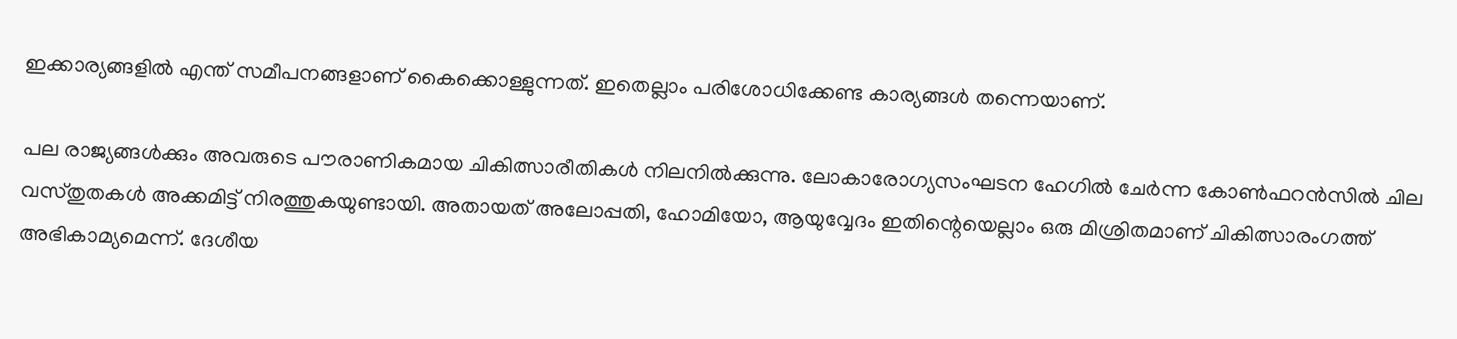ഇക്കാര്യങ്ങളില്‍ എന്ത് സമീപനങ്ങളാണ് കൈക്കൊള്ളുന്നത്. ഇതെല്ലാം പരിശോധിക്കേണ്ട കാര്യങ്ങള്‍ തന്നെയാണ്.

പല രാജ്യങ്ങള്‍ക്കും അവരുടെ പൗരാണികമായ ചികിത്സാരീതികള്‍ നിലനില്‍ക്കുന്നു. ലോകാരോഗ്യസംഘടന ഹേഗില്‍ ചേര്‍ന്ന കോണ്‍ഫറന്‍സില്‍ ചില വസ്തുതകള്‍ അക്കമിട്ട് നിരത്തുകയുണ്ടായി. അതായത് അലോപ്പതി, ഹോമിയോ, ആയുവ്വേദം ഇതിന്റെയെല്ലാം ഒരു മിശ്രിതമാണ് ചികിത്സാരംഗത്ത് അഭികാമ്യമെന്ന്. ദേശീയ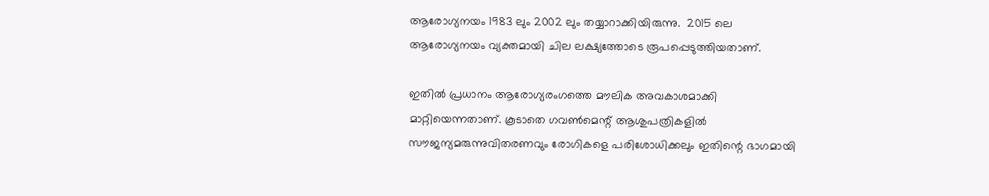ആരോഗ്യനയം 1983 ലും 2002 ലും തയ്യാറാക്കിയിരുന്നു.  2015 ലെ ആരോഗ്യനയം വ്യക്തമായി ചില ലക്ഷ്യത്തോടെ രൂപപ്പെടുത്തിയതാണ്.

ഇതില്‍ പ്രധാനം ആരോഗ്യരംഗത്തെ മൗലിക അവകാശമാക്കി മാറ്റിയെന്നതാണ്. കൂടാതെ ഗവണ്‍മെന്റ് ആശുപത്രികളില്‍ സൗജന്യമരുന്നുവിതരണവും രോഗികളെ പരിശോധിക്കലും ഇതിന്റെ ഭാഗമായി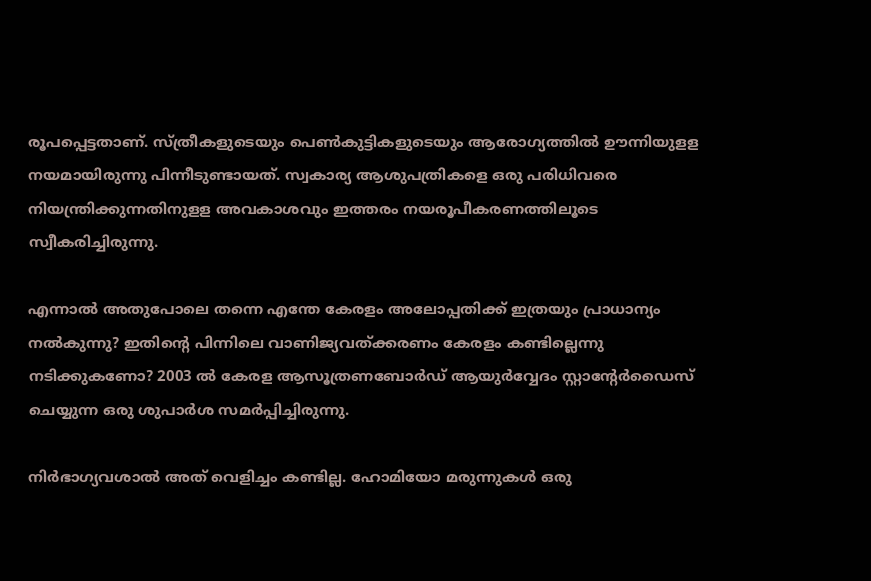രൂപപ്പെട്ടതാണ്. സ്ത്രീകളുടെയും പെണ്‍കുട്ടികളുടെയും ആരോഗ്യത്തില്‍ ഊന്നിയുളള നയമായിരുന്നു പിന്നീടുണ്ടായത്. സ്വകാര്യ ആശുപത്രികളെ ഒരു പരിധിവരെ നിയന്ത്രിക്കുന്നതിനുളള അവകാശവും ഇത്തരം നയരൂപീകരണത്തിലൂടെ സ്വീകരിച്ചിരുന്നു.

എന്നാല്‍ അതുപോലെ തന്നെ എന്തേ കേരളം അലോപ്പതിക്ക് ഇത്രയും പ്രാധാന്യം നല്‍കുന്നു? ഇതിന്റെ പിന്നിലെ വാണിജ്യവത്ക്കരണം കേരളം കണ്ടില്ലെന്നു നടിക്കുകണോ? 2003 ല്‍ കേരള ആസൂത്രണബോര്‍ഡ് ആയുര്‍വ്വേദം സ്റ്റാന്റേര്‍ഡൈസ് ചെയ്യുന്ന ഒരു ശുപാര്‍ശ സമര്‍പ്പിച്ചിരുന്നു.

നിര്‍ഭാഗ്യവശാല്‍ അത് വെളിച്ചം കണ്ടില്ല. ഹോമിയോ മരുന്നുകള്‍ ഒരു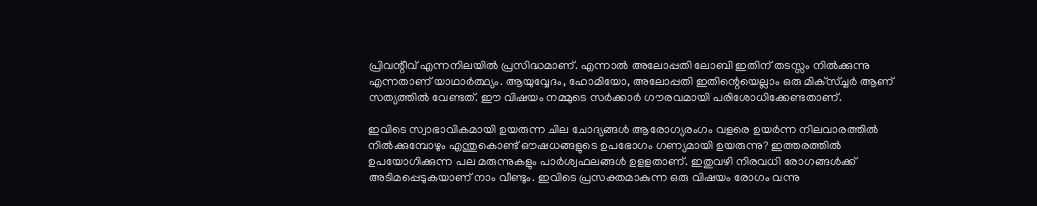പ്രിവന്റീവ് എന്നനിലയില്‍ പ്രസിദ്ധമാണ്. എന്നാല്‍ അലോപ്പതി ലോബി ഇതിന് തടസ്സം നില്‍ക്കുന്നു എന്നതാണ് യാഥാര്‍ത്ഥ്യം. ആയുവ്വേദം, ഹോമിയോ, അലോപ്പതി ഇതിന്റെയെല്ലാം ഒരു മിക്‌സ്ച്ചര്‍ ആണ് സത്യത്തില്‍ വേണ്ടത്. ഈ വിഷയം നമ്മുടെ സര്‍ക്കാര്‍ ഗൗരവമായി പരിശോധിക്കേണ്ടതാണ്.

ഇവിടെ സ്വാഭാവികമായി ഉയരുന്ന ചില ചോദ്യങ്ങള്‍ ആരോഗ്യരംഗം വളരെ ഉയര്‍ന്ന നിലവാരത്തില്‍ നില്‍ക്കുമ്പോഴും എന്തുകൊണ്ട് ഔഷധങ്ങളുടെ ഉപഭോഗം ഗണ്യമായി ഉയരുന്നു? ഇത്തരത്തില്‍ ഉപയോഗിക്കുന്ന പല മരുന്നുകളും പാര്‍ശ്വഫലങ്ങള്‍ ഉളളതാണ്. ഇതുവഴി നിരവധി രോഗങ്ങള്‍ക്ക് അടിമപ്പെടുകയാണ് നാം വീണ്ടും. ഇവിടെ പ്രസക്തമാകുന്ന ഒരു വിഷയം രോഗം വന്നു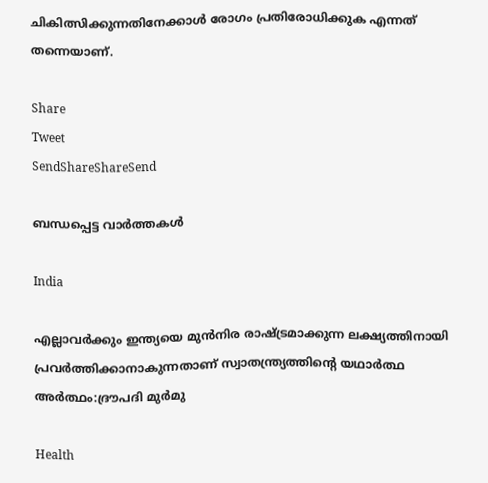ചികിത്സിക്കുന്നതിനേക്കാള്‍ രോഗം പ്രതിരോധിക്കുക എന്നത് തന്നെയാണ്.

Share
Tweet
SendShareShareSend

ബന്ധപ്പെട്ട വാര്‍ത്തകള്‍

India

എല്ലാവര്‍ക്കും ഇന്ത്യയെ മുന്‍നിര രാഷ്‌ട്രമാക്കുന്ന ലക്ഷ്യത്തിനായി പ്രവര്‍ത്തിക്കാനാകുന്നതാണ് സ്വാതന്ത്ര്യത്തിന്റെ യഥാര്‍ത്ഥ അര്‍ത്ഥം:ദ്രൗപദി മുര്‍മു

Health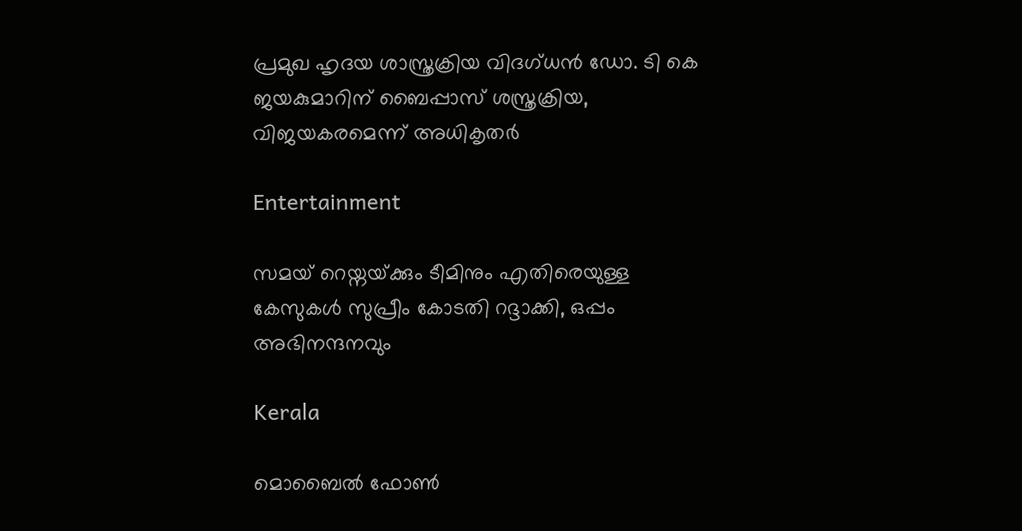പ്രമുഖ ഹൃദയ ശാസ്ത്രക്രിയ വിദഗ്ധന്‍ ഡോ. ടി കെ ജയകുമാറിന് ബൈപ്പാസ് ശസ്ത്രക്രിയ, വിജയകരമെന്ന് അധികൃതര്‍

Entertainment

സമയ് റെയ്നയ്‌ക്കും ടീമിനും എതിരെയുള്ള കേസുകള്‍ സുപ്രീം കോടതി റദ്ദാക്കി, ഒപ്പം അഭിനന്ദനവും

Kerala

മൊബൈല്‍ ഫോണ്‍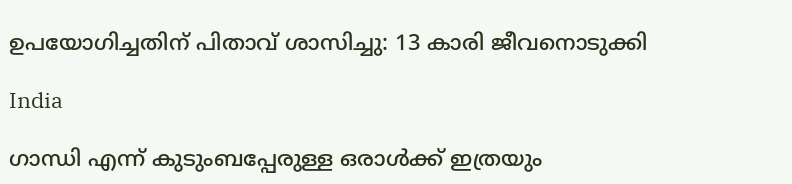ഉപയോഗിച്ചതിന് പിതാവ് ശാസിച്ചു: 13 കാരി ജീവനൊടുക്കി

India

ഗാന്ധി എന്ന് കുടുംബപ്പേരുള്ള ഒരാൾക്ക് ഇത്രയും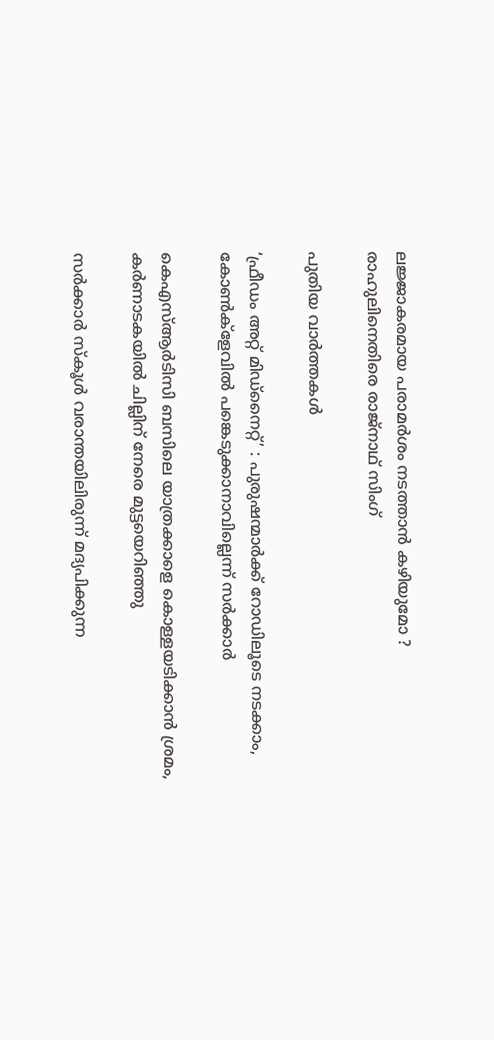ലജ്ജാകരമായ പരാമർശം നടത്താൻ കഴിയുമോ ? രാഹുലിനെതിരെ രാജ്നാഥ് സിംഗ്

പുതിയ വാര്‍ത്തകള്‍

‘ഫ്രീഡം അറ്റ് മിഡ്‌നൈറ്റ്’ : പുരുഷന്മാര്‍ക്ക് റോഡിലൂടെ നടക്കാം, കോണ്‍ക്‌ളേവില്‍ പങ്കെടുക്കാനാവില്ലെന്ന് സര്‍ക്കാര്‍

കെഎസ്ആര്‍ടിസി ബസിലെ യാത്രക്കാളെ കൊള്ളയടിക്കാന്‍ ശ്രമം, കര്‍ണാടകയില്‍ ചില്ലിന് നേരെ മുട്ടയെറിഞ്ഞു

സര്‍ക്കാര്‍ സ്‌കൂള്‍ വരാന്തയിലിരുന്ന് മദ്യപിക്കുന്ന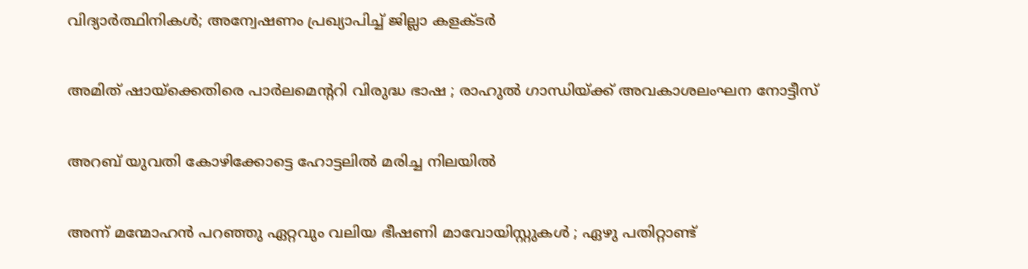വിദ്യാര്‍ത്ഥിനികള്‍; അന്വേഷണം പ്രഖ്യാപിച്ച് ജില്ലാ കളക്ടര്‍

അമിത് ഷായ്‌ക്കെതിരെ പാർലമെന്ററി വിരുദ്ധ ഭാഷ ; രാഹുൽ ഗാന്ധിയ്‌ക്ക് അവകാശലംഘന നോട്ടീസ്

അറബ് യുവതി കോഴിക്കോട്ടെ ഹോട്ടലില്‍ മരിച്ച നിലയില്‍

അന്ന് മന്മോഹൻ പറഞ്ഞു ഏറ്റവും വലിയ ഭീഷണി മാവോയിസ്റ്റുകൾ ; ഏഴു പതിറ്റാണ്ട്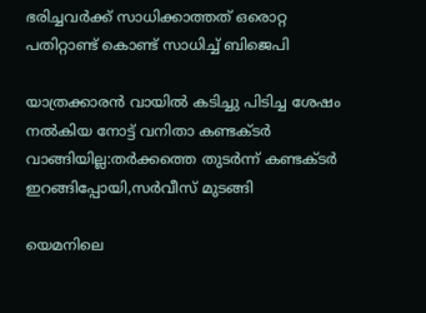ഭരിച്ചവര്‍ക്ക് സാധിക്കാത്തത് ഒരൊറ്റ പതിറ്റാണ്ട് കൊണ്ട് സാധിച്ച് ബിജെപി

യാത്രക്കാരന്‍ വായില്‍ കടിച്ചു പിടിച്ച ശേഷം നല്‍കിയ നോട്ട് വനിതാ കണ്ടക്ടര്‍ വാങ്ങിയില്ല:തര്‍ക്കത്തെ തുടര്‍ന്ന് കണ്ടക്ടര്‍ ഇറങ്ങിപ്പോയി,സര്‍വീസ് മുടങ്ങി

യെമനിലെ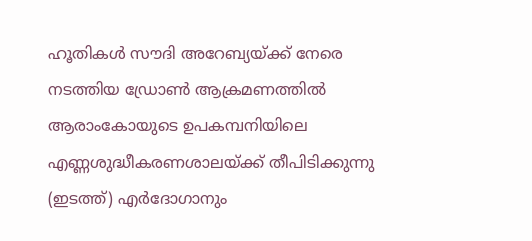ഹൂതികള്‍ സൗദി അറേബ്യയ്ക്ക് നേരെ നടത്തിയ ഡ്രോണ്‍ ആക്രമണത്തില്‍ ആരാംകോയുടെ ഉപകമ്പനിയിലെ എണ്ണശുദ്ധീകരണശാലയ്ക്ക് തീപിടിക്കുന്നു (ഇടത്ത്) എര്‍ദോഗാനും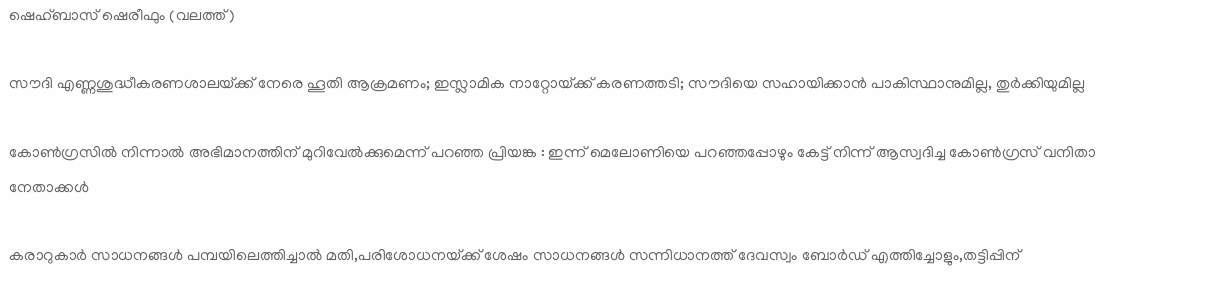ഷെഹ്ബാസ് ഷെരീഫും (വലത്ത്)

സൗദി എണ്ണശുദ്ധീകരണശാലയ്‌ക്ക് നേരെ ‍ഹൂതി ആക്രമണം; ഇസ്ലാമിക നാറ്റോയ്‌ക്ക് കരണത്തടി; സൗദിയെ സഹായിക്കാന്‍ പാകിസ്ഥാനുമില്ല, തുര്‍ക്കിയുമില്ല

കോൺഗ്രസിൽ നിന്നാൽ അഭിമാനത്തിന് മുറിവേൽക്കുമെന്ന് പറഞ്ഞ പ്രിയങ്ക : ഇന്ന് മെലോണിയെ പറഞ്ഞപ്പോഴും കേട്ട് നിന്ന് ആസ്വദിച്ച കോൺഗ്രസ് വനിതാ നേതാക്കൾ

കരാറുകാര്‍ സാധനങ്ങള്‍ പമ്പയിലെത്തിച്ചാല്‍ മതി,പരിശോധനയ്‌ക്ക് ശേഷം സാധനങ്ങള്‍ സന്നിധാനത്ത് ദേവസ്വം ബോര്‍ഡ് എത്തിച്ചോളും,തട്ടിപ്പിന്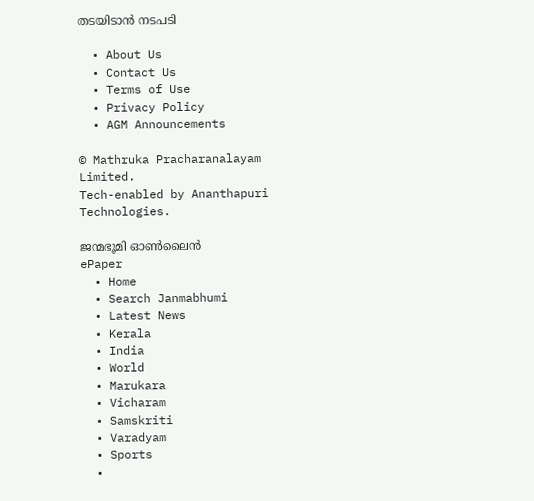തടയിടാന്‍ നടപടി

  • About Us
  • Contact Us
  • Terms of Use
  • Privacy Policy
  • AGM Announcements

© Mathruka Pracharanalayam Limited.
Tech-enabled by Ananthapuri Technologies.

ജന്മഭൂമി ഓണ്‍ലൈന്‍
ePaper
  • Home
  • Search Janmabhumi
  • Latest News
  • Kerala
  • India
  • World
  • Marukara
  • Vicharam
  • Samskriti
  • Varadyam
  • Sports
  •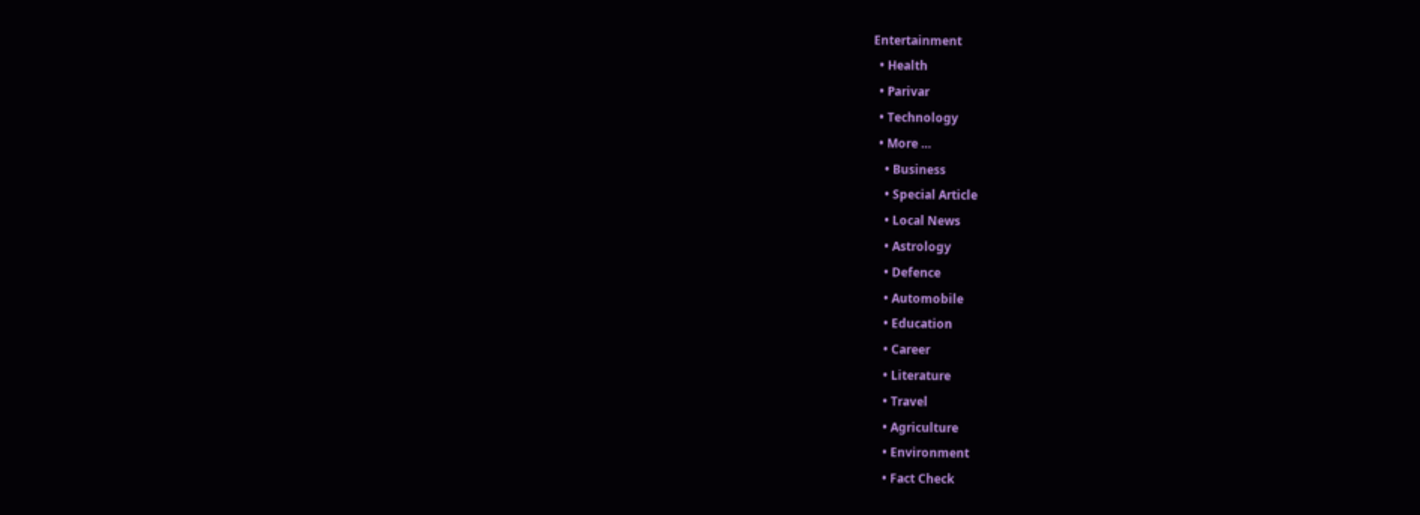Entertainment
  • Health
  • Parivar
  • Technology
  • More …
    • Business
    • Special Article
    • Local News
    • Astrology
    • Defence
    • Automobile
    • Education
    • Career
    • Literature
    • Travel
    • Agriculture
    • Environment
    • Fact Check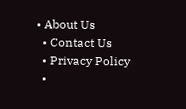• About Us
  • Contact Us
  • Privacy Policy
  •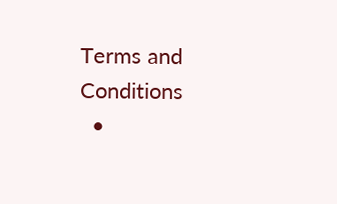Terms and Conditions
  •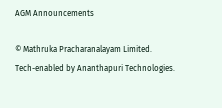AGM Announcements

© Mathruka Pracharanalayam Limited.
Tech-enabled by Ananthapuri Technologies.